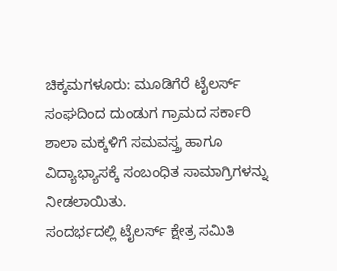ಚಿಕ್ಕಮಗಳೂರು: ಮೂಡಿಗೆರೆ ಟೈಲರ್ಸ್ ಸಂಘದಿಂದ ದುಂಡುಗ ಗ್ರಾಮದ ಸರ್ಕಾರಿ ಶಾಲಾ ಮಕ್ಕಳಿಗೆ ಸಮವಸ್ತ್ರ ಹಾಗೂ ವಿದ್ಯಾಭ್ಯಾಸಕ್ಕೆ ಸಂಬಂಧಿತ ಸಾಮಾಗ್ರಿಗಳನ್ನು ನೀಡಲಾಯಿತು.
ಸಂದರ್ಭದಲ್ಲಿ ಟೈಲರ್ಸ್ ಕ್ಷೇತ್ರ ಸಮಿತಿ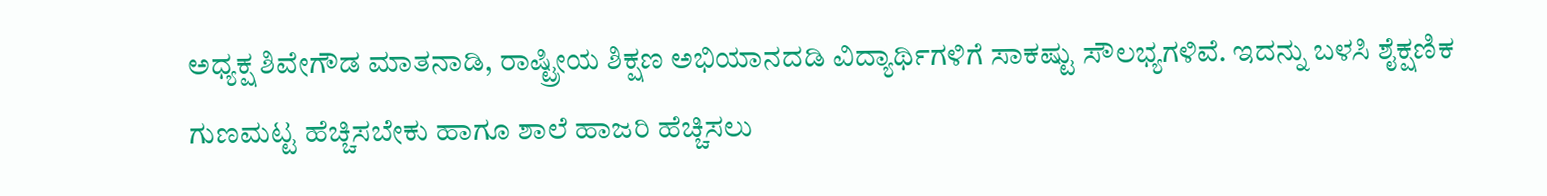ಅಧ್ಯಕ್ಷ ಶಿವೇಗೌಡ ಮಾತನಾಡಿ, ರಾಷ್ಟ್ರೀಯ ಶಿಕ್ಷಣ ಅಭಿಯಾನದಡಿ ವಿದ್ಯಾರ್ಥಿಗಳಿಗೆ ಸಾಕಷ್ಟು ಸೌಲಭ್ಯಗಳಿವೆ. ಇದನ್ನು ಬಳಸಿ ಶೈಕ್ಷಣಿಕ ಗುಣಮಟ್ಟ ಹೆಚ್ಚಿಸಬೇಕು ಹಾಗೂ ಶಾಲೆ ಹಾಜರಿ ಹೆಚ್ಚಿಸಲು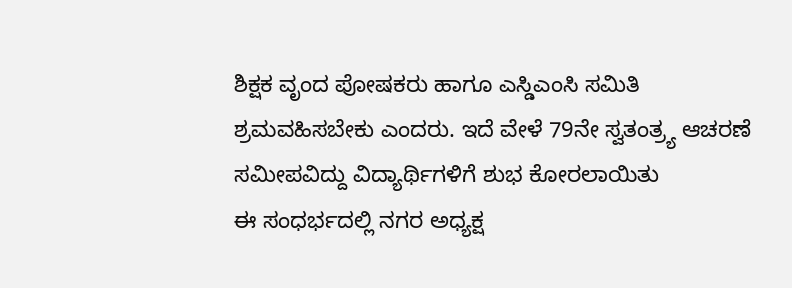ಶಿಕ್ಷಕ ವೃಂದ ಪೋಷಕರು ಹಾಗೂ ಎಸ್ಡಿಎಂಸಿ ಸಮಿತಿ ಶ್ರಮವಹಿಸಬೇಕು ಎಂದರು. ಇದೆ ವೇಳೆ 79ನೇ ಸ್ವತಂತ್ರ್ಯ ಆಚರಣೆ ಸಮೀಪವಿದ್ದು ವಿದ್ಯಾರ್ಥಿಗಳಿಗೆ ಶುಭ ಕೋರಲಾಯಿತು
ಈ ಸಂಧರ್ಭದಲ್ಲಿ ನಗರ ಅಧ್ಯಕ್ಷ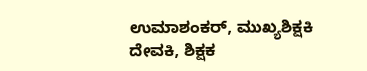ಉಮಾಶಂಕರ್, ಮುಖ್ಯಶಿಕ್ಷಕಿ ದೇವಕಿ, ಶಿಕ್ಷಕ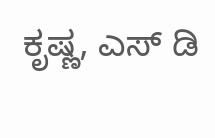ಕೃಷ್ಣ, ಎಸ್ ಡಿ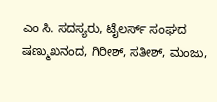ಎಂ ಸಿ. ಸದಸ್ಯರು, ಟೈಲರ್ಸ್ ಸಂಘದ ಷಣ್ಮುಖನಂದ, ಗಿರೀಶ್, ಸತೀಶ್, ಮಂಜು,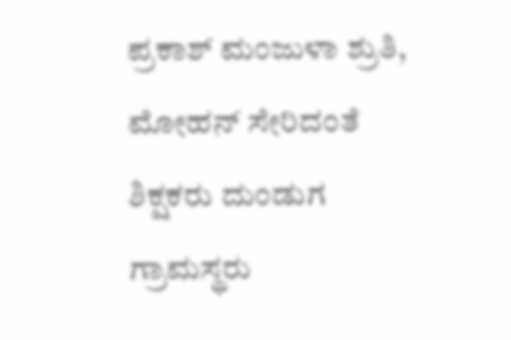ಪ್ರಕಾಶ್ ಮಂಜುಳಾ ಶ್ರುತಿ, ಮೋಹನ್ ಸೇರಿದಂತೆ ಶಿಕ್ಷಕರು ದುಂಡುಗ ಗ್ರಾಮಸ್ಥರು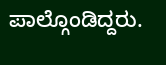ಪಾಲ್ಗೊಂಡಿದ್ದರು.